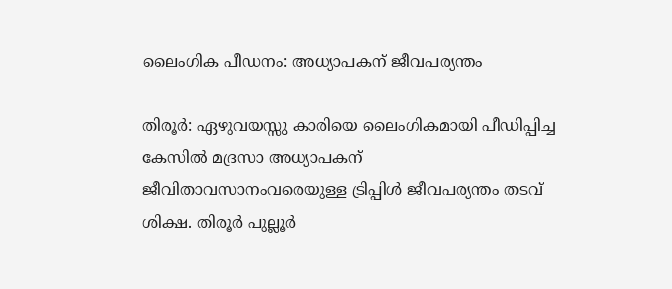ലൈംഗിക പീഡനം: അധ്യാപകന് ജീവപര്യന്തം

തിരൂര്‍: ഏഴുവയസ്സു കാരിയെ ലൈംഗികമായി പീഡിപ്പിച്ച കേസില്‍ മദ്രസാ അധ്യാപകന് ജീവിതാവസാനംവരെയുള്ള ട്രിപ്പിള്‍ ജീവപര്യന്തം തടവ് ശിക്ഷ. തിരൂര്‍ പുല്ലൂര്‍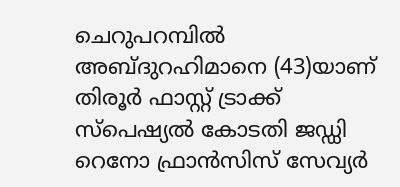ചെറുപറമ്പില്‍ അബ്ദുറഹിമാനെ (43)യാണ് തിരൂര്‍ ഫാസ്റ്റ് ട്രാക്ക് സ്‌പെഷ്യല്‍ കോടതി ജഡ്ഡി റെനോ ഫ്രാന്‍സിസ് സേവ്യര്‍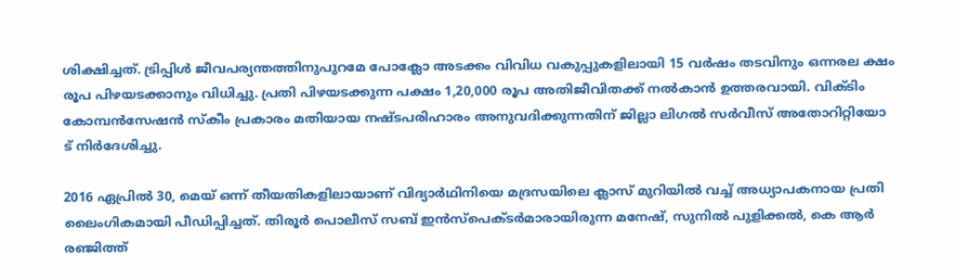ശിക്ഷിച്ചത്. ട്രിപ്പിള്‍ ജീവപര്യന്തത്തിനുപുറമേ പോക്ലോ അടക്കം വിവിധ വകുപ്പുകളിലായി 15 വര്‍ഷം തടവിനും ഒന്നരല ക്ഷം രൂപ പിഴയടക്കാനും വിധിച്ചു. പ്രതി പിഴയടക്കുന്ന പക്ഷം 1,20,000 രൂപ അതിജീവിതക്ക് നല്‍കാന്‍ ഉത്തരവായി. വിക്ടിം കോമ്പന്‍സേഷന്‍ സ്‌കീം പ്രകാരം മതിയായ നഷ്ടപരിഹാരം അനുവദിക്കുന്നതിന് ജില്ലാ ലിഗല്‍ സര്‍വീസ് അതോറിറ്റിയോ
ട് നിര്‍ദേശിച്ചു.

2016 ഏപ്രില്‍ 30, മെയ് ഒന്ന് തീയതികളിലായാണ് വിദ്യാര്‍ഥിനിയെ മദ്രസയിലെ ക്ലാസ് മുറിയില്‍ വച്ച് അധ്യാപകനായ പ്രതി ലൈംഗികമായി പീഡിപ്പിച്ചത്. തിരൂര്‍ പൊലീസ് സബ് ഇന്‍സ്‌പെക്ടര്‍മാരായിരുന്ന മനേഷ്, സുനില്‍ പുളിക്കല്‍, കെ ആര്‍ രഞ്ജിത്ത്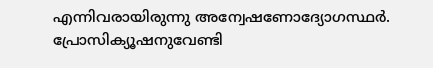എന്നിവരായിരുന്നു അന്വേഷണോദ്യോഗസ്ഥര്‍. പ്രോസിക്യൂഷനുവേണ്ടി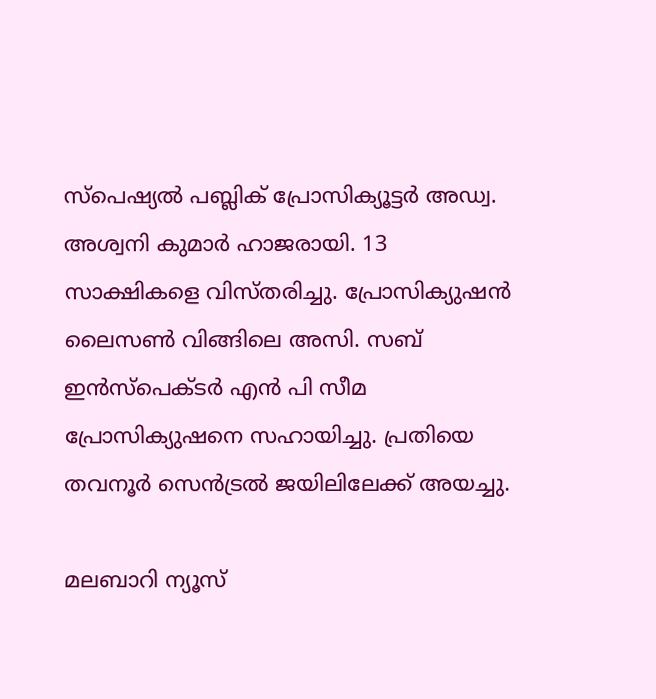സ്‌പെഷ്യല്‍ പബ്ലിക് പ്രോസിക്യൂട്ടര്‍ അഡ്വ. അശ്വനി കുമാര്‍ ഹാജരായി. 13 സാക്ഷികളെ വിസ്തരിച്ചു. പ്രോസിക്യുഷന്‍ ലൈസണ്‍ വിങ്ങിലെ അസി. സബ് ഇന്‍സ്‌പെക്ടര്‍ എന്‍ പി സീമ പ്രോസിക്യുഷനെ സഹായിച്ചു. പ്രതിയെ തവനൂര്‍ സെന്‍ട്രല്‍ ജയിലിലേക്ക് അയച്ചു.

മലബാറി ന്യൂസ്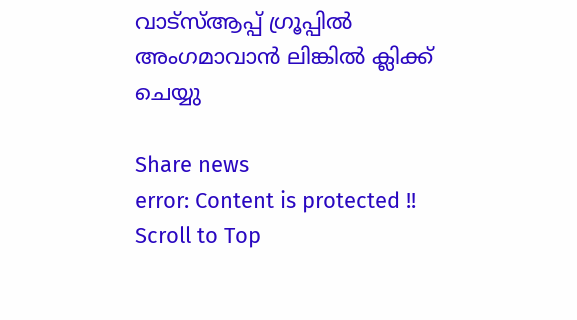വാട്‌സ്ആപ്പ് ഗ്രൂപ്പില്‍ അംഗമാവാന്‍ ലിങ്കില്‍ ക്ലിക്ക് ചെയ്യു

Share news
error: Content is protected !!
Scroll to Top